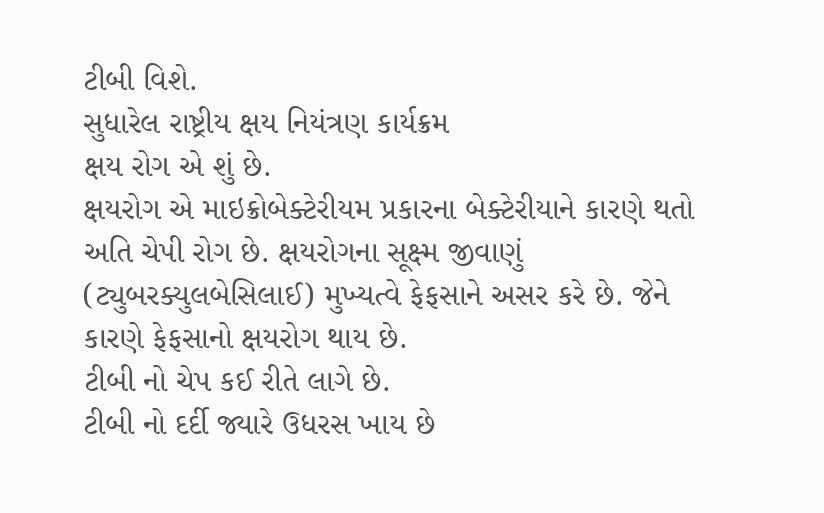ટીબી વિશે.
સુધારેલ રાષ્ટ્રીય ક્ષય નિયંત્રણ કાર્યક્રમ
ક્ષય રોગ એ શું છે.
ક્ષયરોગ એ માઇક્રોબેક્ટેરીયમ પ્રકારના બેક્ટેરીયાને કારણે થતો અતિ ચેપી રોગ છે. ક્ષયરોગના સૂક્ષ્મ જીવાણું (ટ્યુબરક્યુલબેસિલાઈ) મુખ્યત્વે ફેફસાને અસર કરે છે. જેને કારણે ફેફસાનો ક્ષયરોગ થાય છે.
ટીબી નો ચેપ કઈ રીતે લાગે છે.
ટીબી નો દર્દી જ્યારે ઉધરસ ખાય છે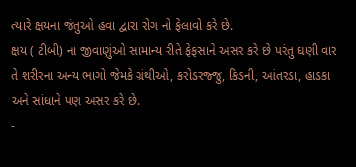ત્યારે ક્ષયના જંતુઓ હવા દ્વારા રોગ નો ફેલાવો કરે છે.
ક્ષય ( ટીબી) ના જીવાણુંઓ સામાન્ય રીતે ફેફસાને અસર કરે છે પરંતુ ઘણી વાર તે શરીરના અન્ય ભાગો જેમકે ગ્રંથીઓ, કરોડરજ્જુ, કિડની, આંતરડા, હાડકા અને સાંધાને પણ અસર કરે છે.
-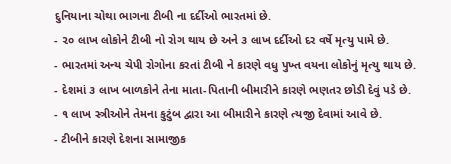દુનિયાના ચોથા ભાગના ટીબી ના દર્દીઓ ભારતમાં છે.
- ૨૦ લાખ લોકોને ટીબી નો રોગ થાય છે અને ૩ લાખ દર્દીઓ દર વર્ષે મૃત્યુ પામે છે.
- ભારતમાં અન્ય ચેપી રોગોના કરતાં ટીબી ને કારણે વધુ પુખ્ત વયના લોકોનું મૃત્યુ થાય છે.
- દેશમાં ૩ લાખ બાળકોને તેના માતા-પિતાની બીમારીને કારણે ભણતર છોડી દેવું પડે છે.
- ૧ લાખ સ્ત્રીઓને તેમના કુટુંબ દ્વારા આ બીમારીને કારણે ત્યજી દેવામાં આવે છે.
- ટીબીને કારણે દેશના સામાજીક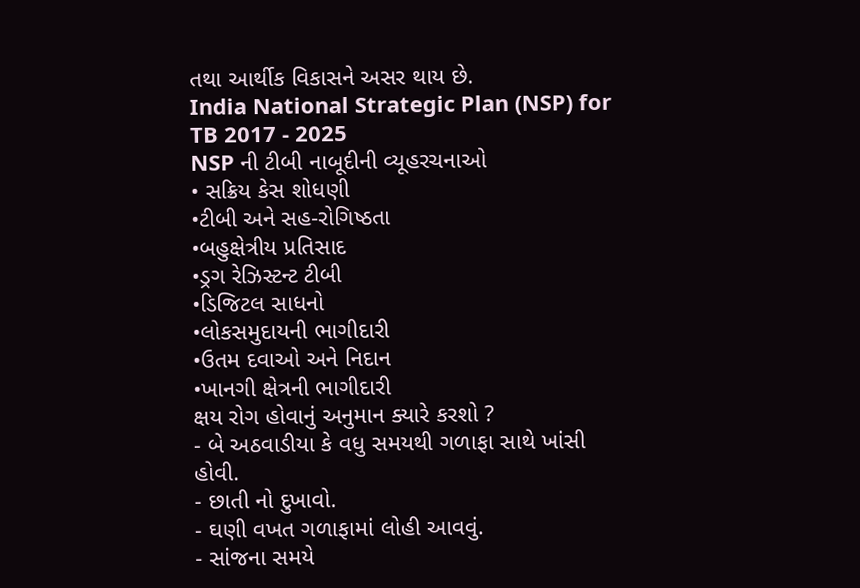તથા આર્થીક વિકાસને અસર થાય છે.
India National Strategic Plan (NSP) for TB 2017 - 2025
NSP ની ટીબી નાબૂદીની વ્યૂહરચનાઓ
• સક્રિય કેસ શોધણી
•ટીબી અને સહ-રોગિષ્ઠતા
•બહુક્ષેત્રીય પ્રતિસાદ
•ડ્રગ રેઝિસ્ટન્ટ ટીબી
•ડિજિટલ સાધનો
•લોકસમુદાયની ભાગીદારી
•ઉતમ દવાઓ અને નિદાન
•ખાનગી ક્ષેત્રની ભાગીદારી
ક્ષય રોગ હોવાનું અનુમાન ક્યારે કરશો ?
- બે અઠવાડીયા કે વધુ સમયથી ગળાફા સાથે ખાંસી હોવી.
- છાતી નો દુખાવો.
- ઘણી વખત ગળાફામાં લોહી આવવું.
- સાંજના સમયે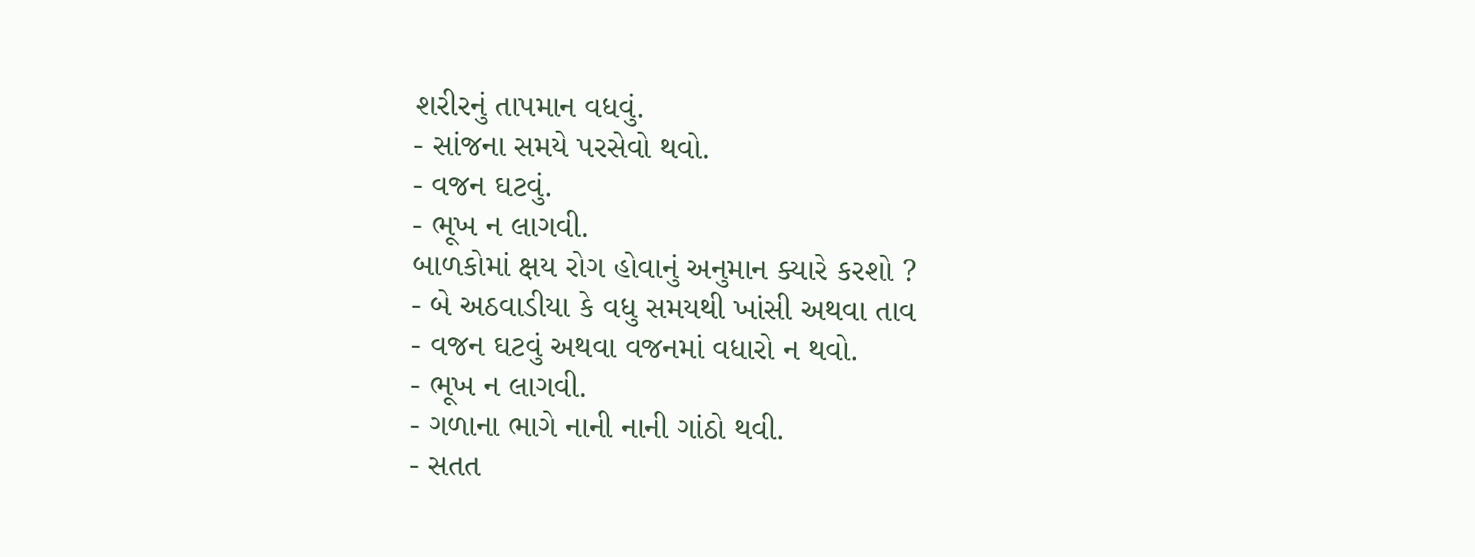શરીરનું તાપમાન વધવું.
- સાંજના સમયે પરસેવો થવો.
- વજન ઘટવું.
- ભૂખ ન લાગવી.
બાળકોમાં ક્ષય રોગ હોવાનું અનુમાન ક્યારે કરશો ?
- બે અઠવાડીયા કે વધુ સમયથી ખાંસી અથવા તાવ
- વજન ઘટવું અથવા વજનમાં વધારો ન થવો.
- ભૂખ ન લાગવી.
- ગળાના ભાગે નાની નાની ગાંઠો થવી.
- સતત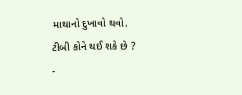માથાનો દુખાવો થવો.
ટીબી કોને થઈ શકે છે ?
-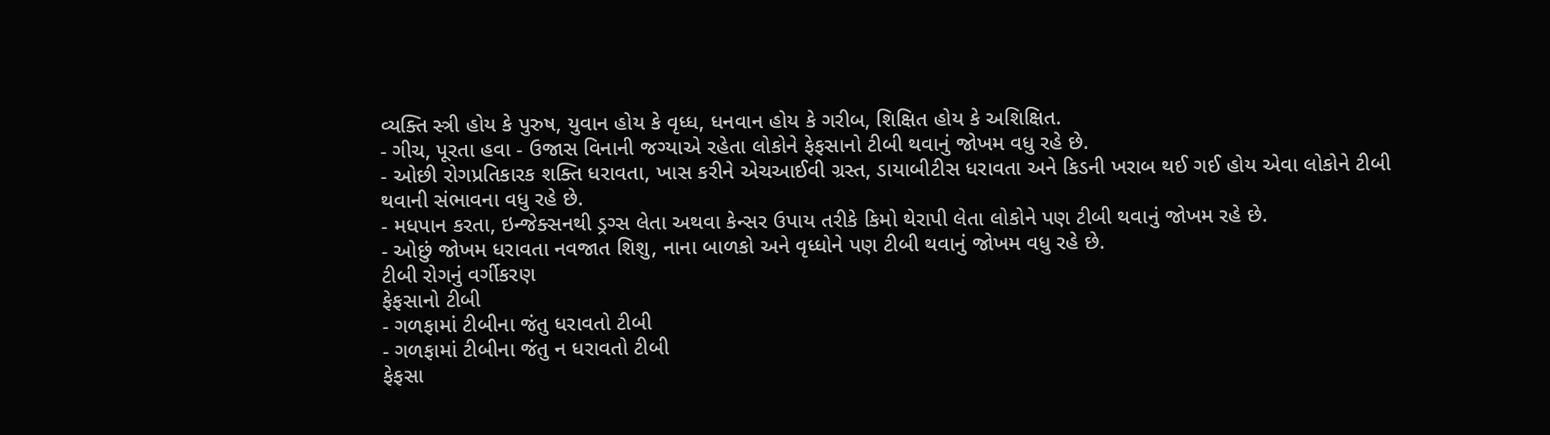વ્યક્તિ સ્ત્રી હોય કે પુરુષ, યુવાન હોય કે વૃધ્ધ, ધનવાન હોય કે ગરીબ, શિક્ષિત હોય કે અશિક્ષિત.
- ગીચ, પૂરતા હવા - ઉજાસ વિનાની જગ્યાએ રહેતા લોકોને ફેફસાનો ટીબી થવાનું જોખમ વધુ રહે છે.
- ઓછી રોગપ્રતિકારક શક્તિ ધરાવતા, ખાસ કરીને એચઆઈવી ગ્રસ્ત, ડાયાબીટીસ ધરાવતા અને કિડની ખરાબ થઈ ગઈ હોય એવા લોકોને ટીબી થવાની સંભાવના વધુ રહે છે.
- મધપાન કરતા, ઇન્જેક્સનથી ડ્રગ્સ લેતા અથવા કેન્સર ઉપાય તરીકે કિમો થેરાપી લેતા લોકોને પણ ટીબી થવાનું જોખમ રહે છે.
- ઓછું જોખમ ધરાવતા નવજાત શિશુ, નાના બાળકો અને વૃધ્ધોને પણ ટીબી થવાનું જોખમ વધુ રહે છે.
ટીબી રોગનું વર્ગીકરણ
ફેફસાનો ટીબી
- ગળફામાં ટીબીના જંતુ ધરાવતો ટીબી
- ગળફામાં ટીબીના જંતુ ન ધરાવતો ટીબી
ફેફસા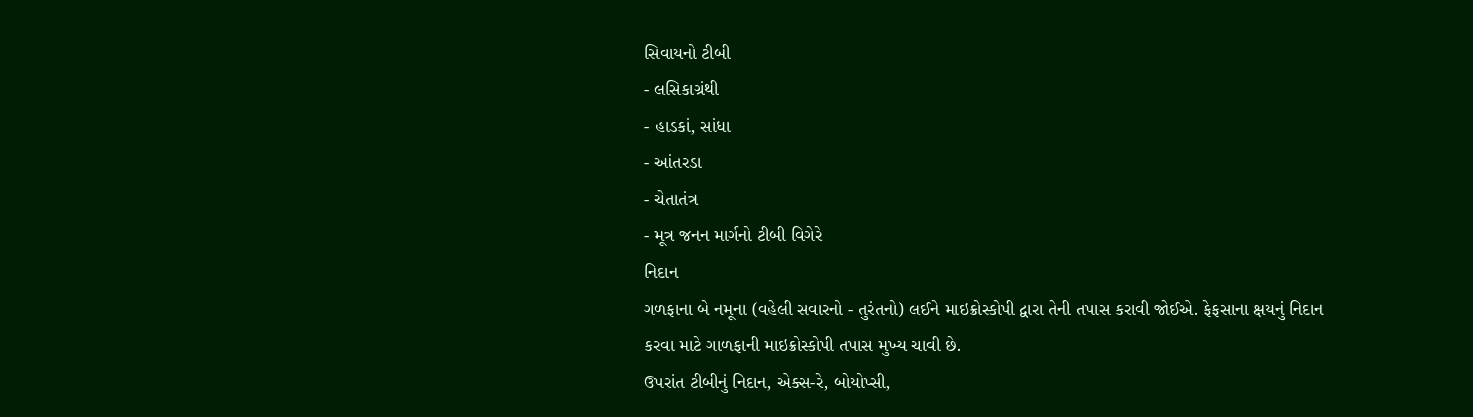સિવાયનો ટીબી
- લસિકાગ્રંથી
- હાડકાં, સાંધા
- આંતરડા
- ચેતાતંત્ર
- મૂત્ર જનન માર્ગનો ટીબી વિગેરે
નિદાન
ગળફાના બે નમૂના (વહેલી સવારનો - તુરંતનો) લઈને માઇક્રોસ્કોપી દ્વારા તેની તપાસ કરાવી જોઈએ. ફેફસાના ક્ષયનું નિદાન કરવા માટે ગાળફાની માઇક્રોસ્કોપી તપાસ મુખ્ય ચાવી છે.
ઉપરાંત ટીબીનું નિદાન, એક્સ-રે, બોયોપ્સી,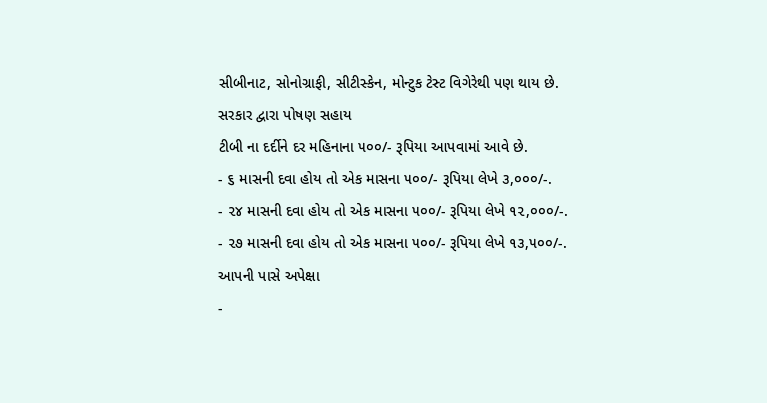સીબીનાટ, સોનોગ્રાફી, સીટીસ્કેન, મોન્ટુક ટેસ્ટ વિગેરેથી પણ થાય છે.
સરકાર દ્વારા પોષણ સહાય
ટીબી ના દર્દીને દર મહિનાના ૫૦૦/- રૂપિયા આપવામાં આવે છે.
- ૬ માસની દવા હોય તો એક માસના ૫૦૦/- રૂપિયા લેખે ૩,૦૦૦/-.
- ૨૪ માસની દવા હોય તો એક માસના ૫૦૦/- રૂપિયા લેખે ૧૨,૦૦૦/-.
- ૨૭ માસની દવા હોય તો એક માસના ૫૦૦/- રૂપિયા લેખે ૧૩,૫૦૦/-.
આપની પાસે અપેક્ષા
-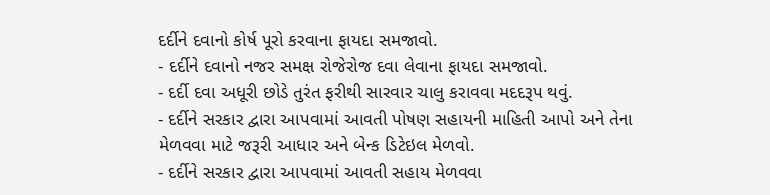દર્દીને દવાનો કોર્ષ પૂરો કરવાના ફાયદા સમજાવો.
- દર્દીને દવાનો નજર સમક્ષ રોજેરોજ દવા લેવાના ફાયદા સમજાવો.
- દર્દી દવા અધૂરી છોડે તુરંત ફરીથી સારવાર ચાલુ કરાવવા મદદરૂપ થવું.
- દર્દીને સરકાર દ્વારા આપવામાં આવતી પોષણ સહાયની માહિતી આપો અને તેના
મેળવવા માટે જરૂરી આધાર અને બેન્ક ડિટેઇલ મેળવો.
- દર્દીને સરકાર દ્વારા આપવામાં આવતી સહાય મેળવવા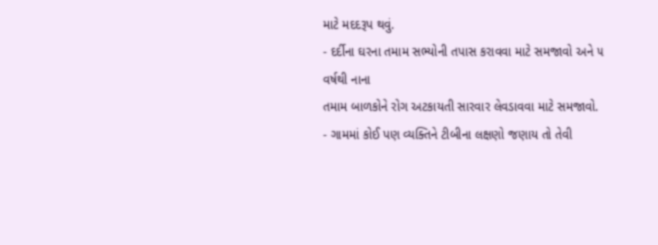માટે મદદરૂપ થવું.
- દર્દીના ઘરના તમામ સભ્યોની તપાસ કરાવવા માટે સમજાવો અને ૫ વર્ષથી નાના
તમામ બાળકોને રોગ અટકાયતી સારવાર લેવડાવવા માટે સમજાવો.
- ગામમાં કોઈ પણ વ્યક્તિને ટીબીના લક્ષણો જણાય તો તેવી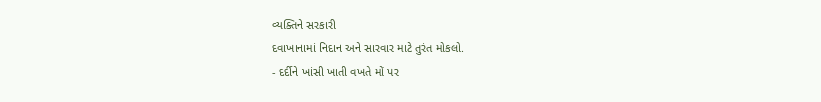વ્યક્તિને સરકારી
દવાખાનામાં નિદાન અને સારવાર માટે તુરંત મોકલો.
- દર્દીને ખાંસી ખાતી વખતે મોં પર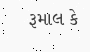રૂમાલ કે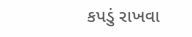કપડું રાખવા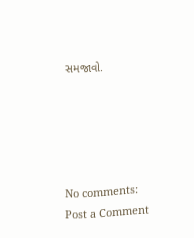સમજાવો.





No comments:
Post a Comment